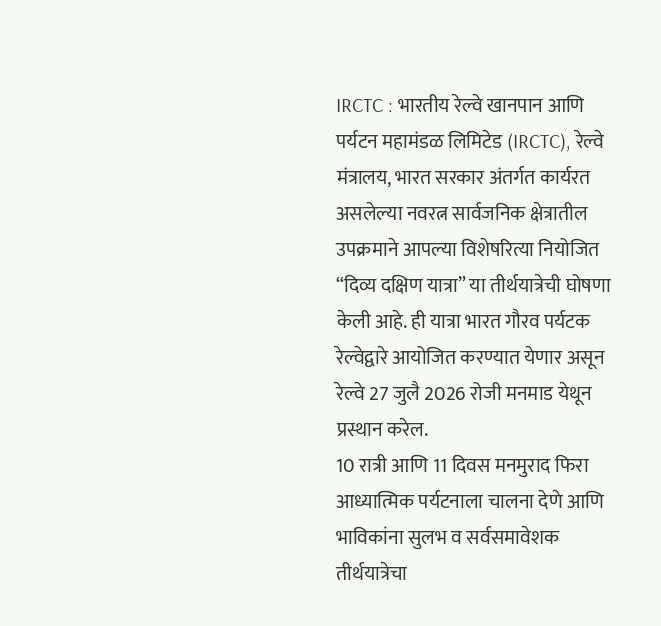IRCTC : भारतीय रेल्वे खानपान आणि पर्यटन महामंडळ लिमिटेड (IRCTC), रेल्वे मंत्रालय, भारत सरकार अंतर्गत कार्यरत असलेल्या नवरत्न सार्वजनिक क्षेत्रातील उपक्रमाने आपल्या विशेषरित्या नियोजित “दिव्य दक्षिण यात्रा” या तीर्थयात्रेची घोषणा केली आहे. ही यात्रा भारत गौरव पर्यटक रेल्वेद्वारे आयोजित करण्यात येणार असून रेल्वे 27 जुलै 2026 रोजी मनमाड येथून प्रस्थान करेल.
10 रात्री आणि 11 दिवस मनमुराद फिरा
आध्यात्मिक पर्यटनाला चालना देणे आणि भाविकांना सुलभ व सर्वसमावेशक तीर्थयात्रेचा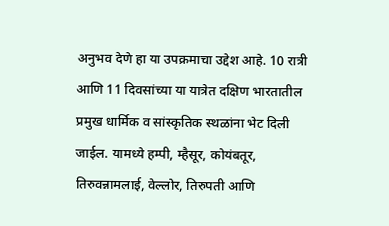अनुभव देणे हा या उपक्रमाचा उद्देश आहे. 10 रात्री आणि 11 दिवसांच्या या यात्रेत दक्षिण भारतातील प्रमुख धार्मिक व सांस्कृतिक स्थळांना भेट दिली जाईल. यामध्ये हम्पी, म्हैसूर, कोयंबतूर, तिरुवन्नामलाई, वेल्लोर, तिरुपती आणि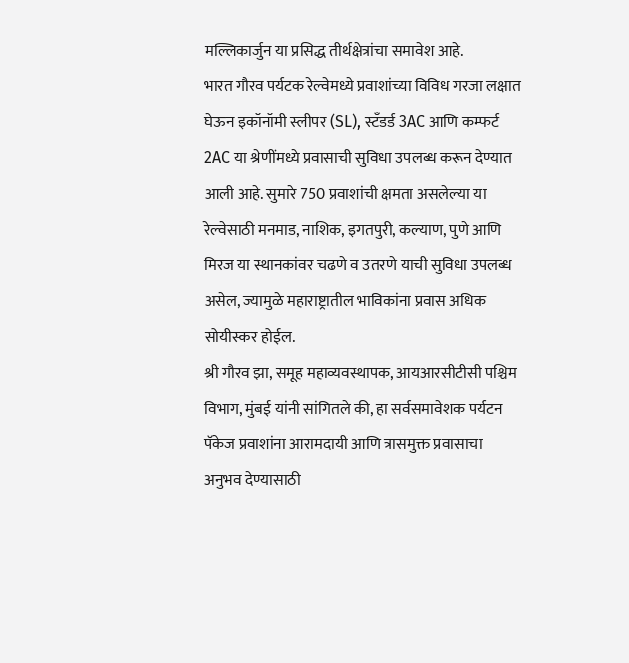मल्लिकार्जुन या प्रसिद्ध तीर्थक्षेत्रांचा समावेश आहे.
भारत गौरव पर्यटक रेल्वेमध्ये प्रवाशांच्या विविध गरजा लक्षात घेऊन इकॉनॉमी स्लीपर (SL), स्टँडर्ड 3AC आणि कम्फर्ट 2AC या श्रेणींमध्ये प्रवासाची सुविधा उपलब्ध करून देण्यात आली आहे. सुमारे 750 प्रवाशांची क्षमता असलेल्या या रेल्वेसाठी मनमाड, नाशिक, इगतपुरी, कल्याण, पुणे आणि मिरज या स्थानकांवर चढणे व उतरणे याची सुविधा उपलब्ध असेल, ज्यामुळे महाराष्ट्रातील भाविकांना प्रवास अधिक सोयीस्कर होईल.
श्री गौरव झा, समूह महाव्यवस्थापक, आयआरसीटीसी पश्चिम विभाग, मुंबई यांनी सांगितले की, हा सर्वसमावेशक पर्यटन पॅकेज प्रवाशांना आरामदायी आणि त्रासमुक्त प्रवासाचा अनुभव देण्यासाठी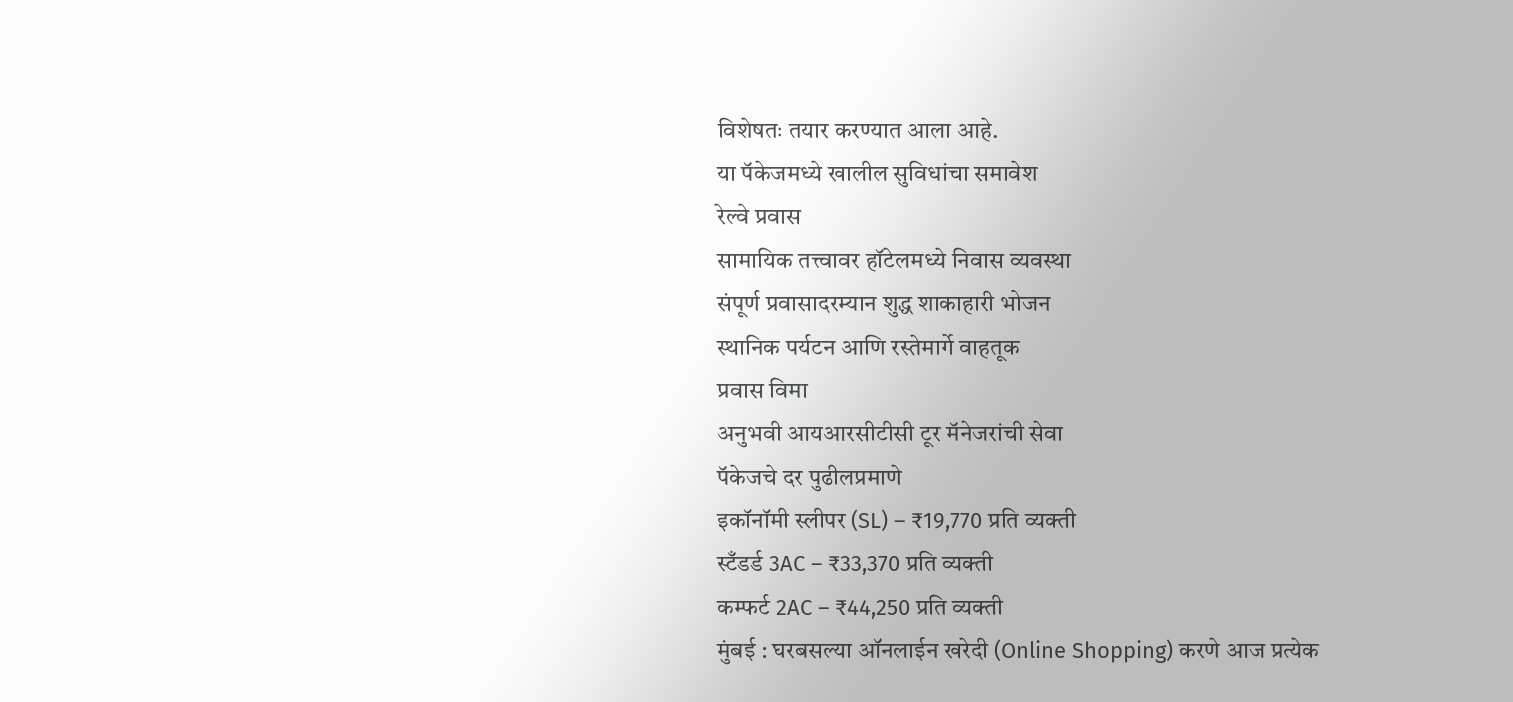विशेषतः तयार करण्यात आला आहे.
या पॅकेजमध्ये खालील सुविधांचा समावेश
रेल्वे प्रवास
सामायिक तत्त्वावर हॉटेलमध्ये निवास व्यवस्था
संपूर्ण प्रवासादरम्यान शुद्ध शाकाहारी भोजन
स्थानिक पर्यटन आणि रस्तेमार्गे वाहतूक
प्रवास विमा
अनुभवी आयआरसीटीसी टूर मॅनेजरांची सेवा
पॅकेजचे दर पुढीलप्रमाणे
इकॉनॉमी स्लीपर (SL) – ₹19,770 प्रति व्यक्ती
स्टँडर्ड 3AC – ₹33,370 प्रति व्यक्ती
कम्फर्ट 2AC – ₹44,250 प्रति व्यक्ती
मुंबई : घरबसल्या ऑनलाईन खरेदी (Online Shopping) करणे आज प्रत्येक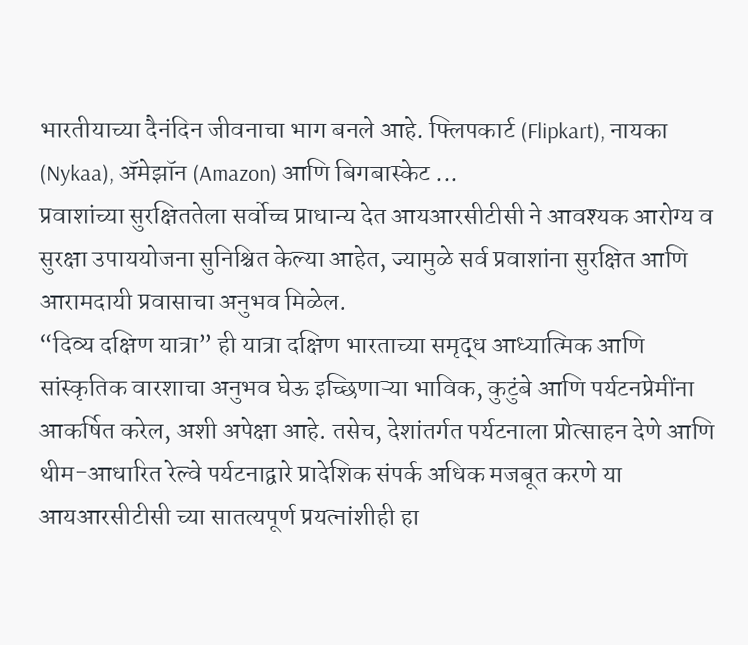भारतीयाच्या दैनंदिन जीवनाचा भाग बनले आहे. फ्लिपकार्ट (Flipkart), नायका (Nykaa), ॲमेझॉन (Amazon) आणि बिगबास्केट ...
प्रवाशांच्या सुरक्षिततेला सर्वोच्च प्राधान्य देत आयआरसीटीसी ने आवश्यक आरोग्य व सुरक्षा उपाययोजना सुनिश्चित केल्या आहेत, ज्यामुळे सर्व प्रवाशांना सुरक्षित आणि आरामदायी प्रवासाचा अनुभव मिळेल.
“दिव्य दक्षिण यात्रा” ही यात्रा दक्षिण भारताच्या समृद्ध आध्यात्मिक आणि सांस्कृतिक वारशाचा अनुभव घेऊ इच्छिणाऱ्या भाविक, कुटुंबे आणि पर्यटनप्रेमींना आकर्षित करेल, अशी अपेक्षा आहे. तसेच, देशांतर्गत पर्यटनाला प्रोत्साहन देणे आणि थीम-आधारित रेल्वे पर्यटनाद्वारे प्रादेशिक संपर्क अधिक मजबूत करणे या आयआरसीटीसी च्या सातत्यपूर्ण प्रयत्नांशीही हा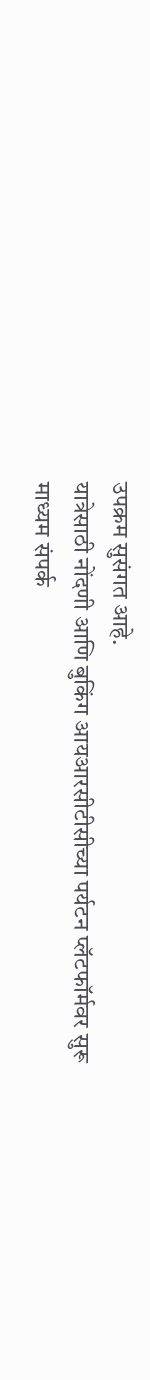उपक्रम सुसंगत आहे.
यात्रेसाठी नोंदणी आणि बुकिंग आयआरसीटीसीच्या पर्यटन प्लॅटफॉर्मवर सुरू
माध्यम संपर्क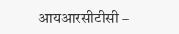आयआरसीटीसी –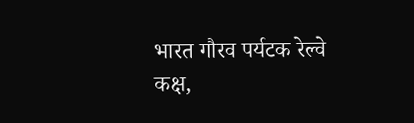भारत गौरव पर्यटक रेल्वे कक्ष,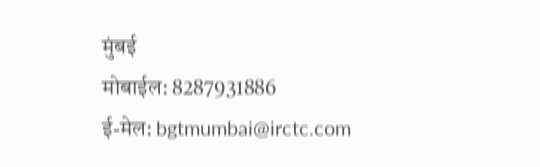मुंबई
मोबाईल: 8287931886
ई-मेल: bgtmumbai@irctc.com